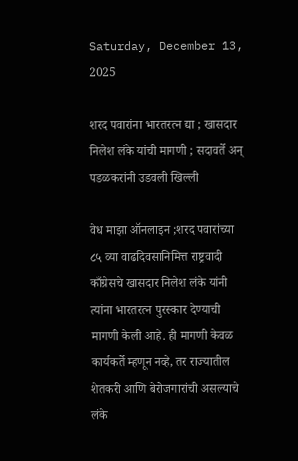Saturday, December 13, 2025

शरद पवारांना भारतरत्न द्या ; खासदार निलेश लंके यांची मागणी ; सदावर्ते अन् पडळकरांनी उडवली खिल्ली

वेध माझा ऑनलाइन ;शरद पवारांच्या ८५ व्या वाढदिवसानिमित्त राष्ट्रवादी काँग्रेसचे खासदार निलेश लंके यांनी त्यांना भारतरत्न पुरस्कार देण्याची मागणी केली आहे. ही मागणी केवळ कार्यकर्ते म्हणून नव्हे, तर राज्यातील शेतकरी आणि बेरोजगारांची असल्याचे लंके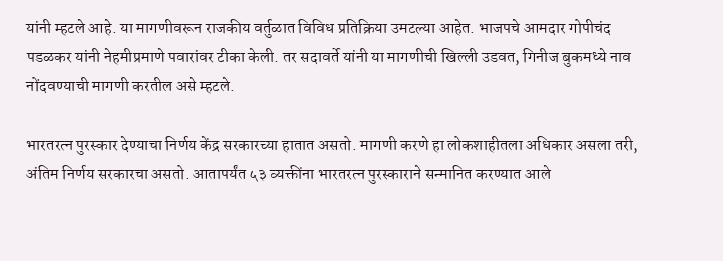यांनी म्हटले आहे. या मागणीवरून राजकीय वर्तुळात विविध प्रतिक्रिया उमटल्या आहेत. भाजपचे आमदार गोपीचंद पडळकर यांनी नेहमीप्रमाणे पवारांवर टीका केली. तर सदावर्ते यांनी या मागणीची खिल्ली उडवत, गिनीज बुकमध्ये नाव नोंदवण्याची मागणी करतील असे म्हटले.

भारतरत्न पुरस्कार देण्याचा निर्णय केंद्र सरकारच्या हातात असतो. मागणी करणे हा लोकशाहीतला अधिकार असला तरी, अंतिम निर्णय सरकारचा असतो. आतापर्यंत ५३ व्यक्तींना भारतरत्न पुरस्काराने सन्मानित करण्यात आले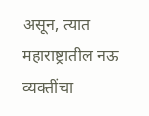असून, त्यात महाराष्ट्रातील नऊ व्यक्तींचा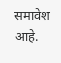समावेश आहे.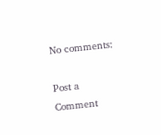No comments:

Post a Comment